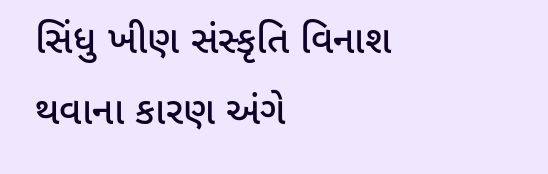સિંધુ ખીણ સંસ્કૃતિ વિનાશ થવાના કારણ અંગે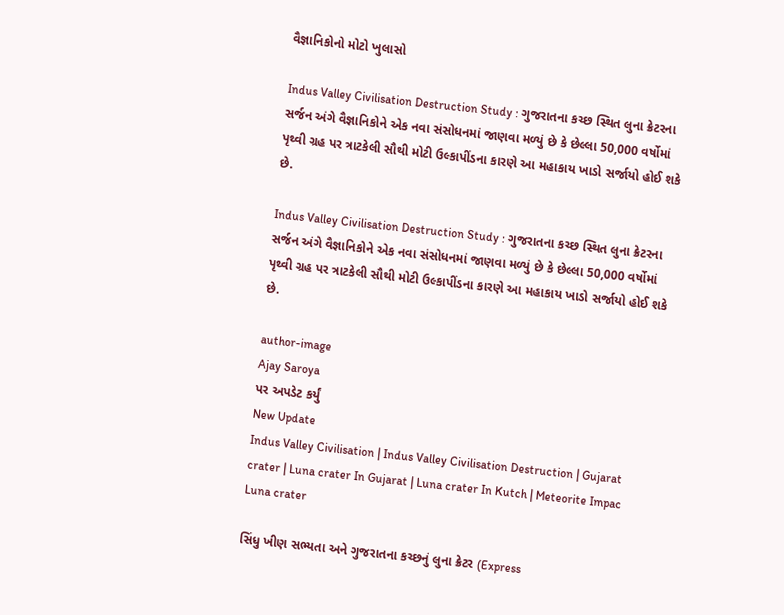વૈજ્ઞાનિકોનો મોટો ખુલાસો

Indus Valley Civilisation Destruction Study : ગુજરાતના કચ્છ સ્થિત લુના ક્રેટરના સર્જન અંગે વૈજ્ઞાનિકોને એક નવા સંસોધનમાં જાણવા મળ્યું છે કે છેલ્લા 50,000 વર્ષોમાં પૃથ્વી ગ્રહ પર ત્રાટકેલી સૌથી મોટી ઉલ્કાપીંડના કારણે આ મહાકાય ખાડો સર્જાયો હોઈ શકે છે.

Indus Valley Civilisation Destruction Study : ગુજરાતના કચ્છ સ્થિત લુના ક્રેટરના સર્જન અંગે વૈજ્ઞાનિકોને એક નવા સંસોધનમાં જાણવા મળ્યું છે કે છેલ્લા 50,000 વર્ષોમાં પૃથ્વી ગ્રહ પર ત્રાટકેલી સૌથી મોટી ઉલ્કાપીંડના કારણે આ મહાકાય ખાડો સર્જાયો હોઈ શકે છે.

author-image
Ajay Saroya
પર અપડેટ કર્યું
New Update
Indus Valley Civilisation | Indus Valley Civilisation Destruction | Gujarat crater | Luna crater In Gujarat | Luna crater In Kutch | Meteorite Impac Luna crater

સિંધુ ખીણ સભ્યતા અને ગુજરાતના કચ્છનું લુના ક્રેટર (Express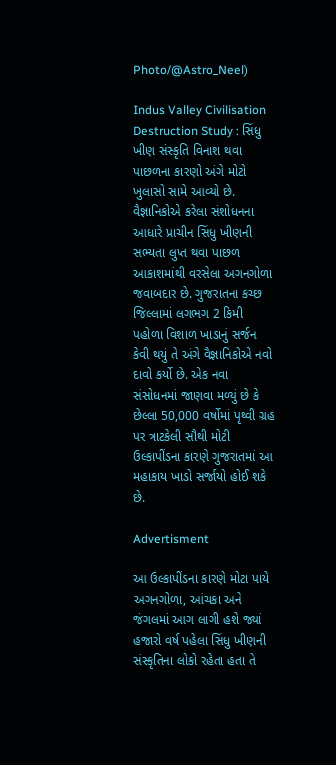Photo/@Astro_Neel)

Indus Valley Civilisation Destruction Study : સિંધુ ખીણ સંસ્કૃતિ વિનાશ થવા પાછળના કારણો અંગે મોટો ખુલાસો સામે આવ્યો છે. વૈજ્ઞાનિકોએ કરેલા સંશોધનના આધારે પ્રાચીન સિંધુ ખીણની સભ્યતા લુપ્ત થવા પાછળ આકાશમાંથી વરસેલા અગનગોળા જવાબદાર છે. ગુજરાતના કચ્છ જિલ્લામાં લગભગ 2 કિમી પહોળા વિશાળ ખાડાનું સર્જન કેવી થયું તે અંગે વૈજ્ઞાનિકોએ નવો દાવો કર્યો છે. એક નવા સંસોધનમાં જાણવા મળ્યું છે કે છેલ્લા 50,000 વર્ષોમાં પૃથ્વી ગ્રહ પર ત્રાટકેલી સૌથી મોટી ઉલ્કાપીંડના કારણે ગુજરાતમાં આ મહાકાય ખાડો સર્જાયો હોઈ શકે છે.

Advertisment

આ ઉલ્કાપીંડના કારણે મોટા પાયે અગનગોળા, આંચકા અને જંગલમાં આગ લાગી હશે જ્યાં હજારો વર્ષ પહેલા સિંધુ ખીણની સંસ્કૃતિના લોકો રહેતા હતા તે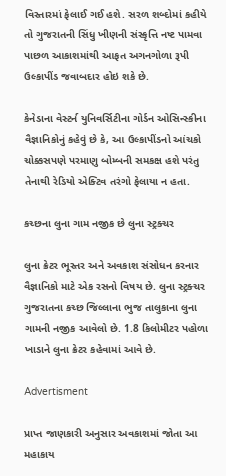વિસ્તારમાં ફેલાઈ ગઈ હશે. સરળ શબ્દોમાં કહીયે તો ગુજરાતની સિંધુ ખીણની સંસ્કૃત્તિ નષ્ટ પામવા પાછળ આકાશમાંથી આફત અગનગોળા રૂપી ઉલ્કાપીંડ જવાબદાર હોઇ શકે છે.

કેનેડાના વેસ્ટર્ન યુનિવર્સિટીના ગોર્ડન ઓસિન્સ્કીના વૈજ્ઞાનિકોનું કહેવું છે કે, આ ઉલ્કાપીંડનો આંચકો ચોક્કસપણે પરમાણુ બોમ્બની સમકક્ષ હશે પરંતુ તેનાથી રેડિયો એક્ટિવ તરંગો ફેલાયા ન હતા.

કચ્છના લુના ગામ નજીક છે લુના સ્ટ્રક્ચર

લુના ક્રેટર ભૂસ્તર અને અવકાશ સંસોધન કરનાર વૈજ્ઞાનિકો માટે એક રસનો વિષય છે. લુના સ્ટ્રક્ચર ગુજરાતના કચ્છ જિલ્લાના ભુજ તાલુકાના લુના ગામની નજીક આવેલો છે. 1.8 કિલોમીટર પહોળા ખાડાને લુના ક્રેટર કહેવામાં આવે છે.

Advertisment

પ્રાપ્ત જાણકારી અનુસાર અવકાશમાં જોતા આ મહાકાય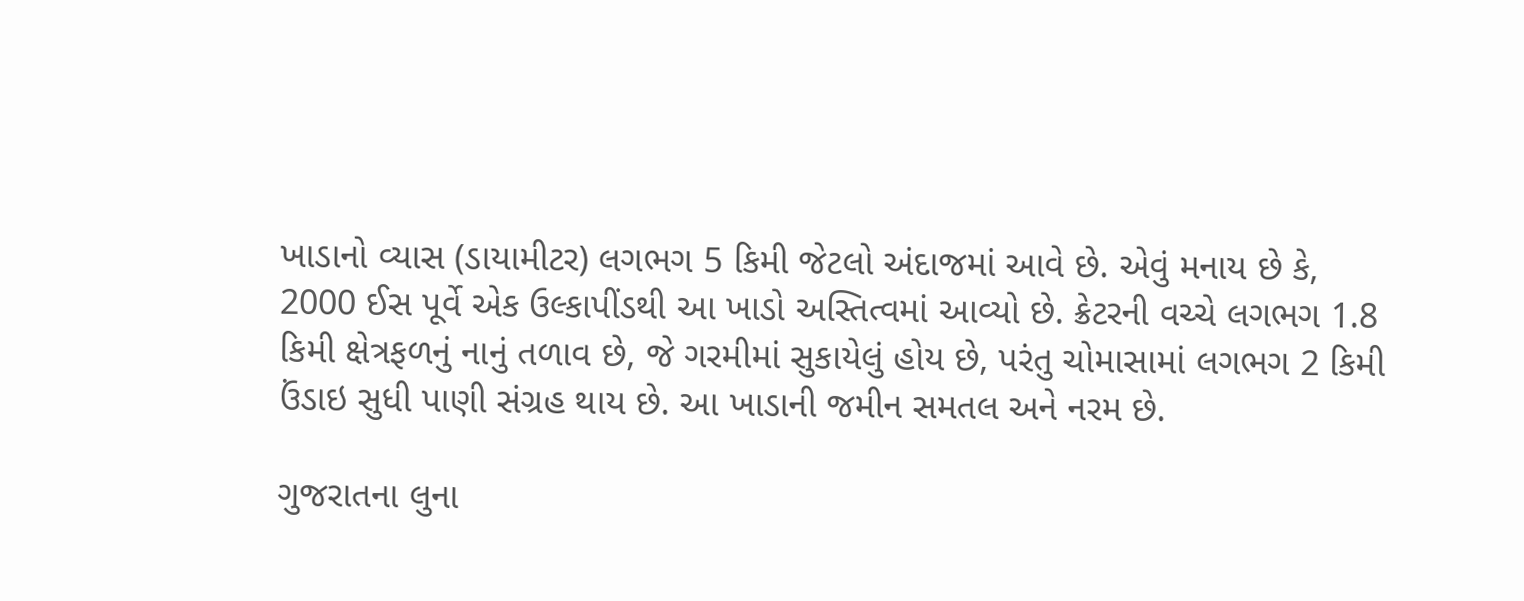ખાડાનો વ્યાસ (ડાયામીટર) લગભગ 5 કિમી જેટલો અંદાજમાં આવે છે. એવું મનાય છે કે, 2000 ઈસ પૂર્વે એક ઉલ્કાપીંડથી આ ખાડો અસ્તિત્વમાં આવ્યો છે. ક્રેટરની વચ્ચે લગભગ 1.8 કિમી ક્ષેત્રફળનું નાનું તળાવ છે, જે ગરમીમાં સુકાયેલું હોય છે, પરંતુ ચોમાસામાં લગભગ 2 કિમી ઉંડાઇ સુધી પાણી સંગ્રહ થાય છે. આ ખાડાની જમીન સમતલ અને નરમ છે.

ગુજરાતના લુના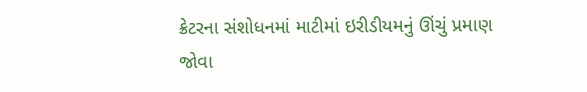ક્રેટરના સંશોધનમાં માટીમાં ઇરીડીયમનું ઊંચું પ્રમાણ જોવા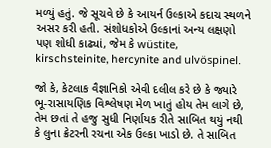મળ્યું હતું. જે સૂચવે છે કે આયર્ન ઉલ્કાએ કદાચ સ્થળને અસર કરી હતી. સંશોધકોએ ઉલ્કાનાં અન્ય લક્ષણો પણ શોધી કાઢ્યાં, જેમ કે wüstite, kirschsteinite, hercynite and ulvöspinel.

જો કે, કેટલાક વૈજ્ઞાનિકો એવી દલીલ કરે છે કે જ્યારે ભૂ-રાસાયણિક વિશ્લેષણ મેળ ખાતું હોય તેમ લાગે છે, તેમ છતાં તે હજુ સુધી નિર્ણાયક રીતે સાબિત થયું નથી કે લુના ક્રેટરની રચના એક ઉલ્કા ખાડો છે. તે સાબિત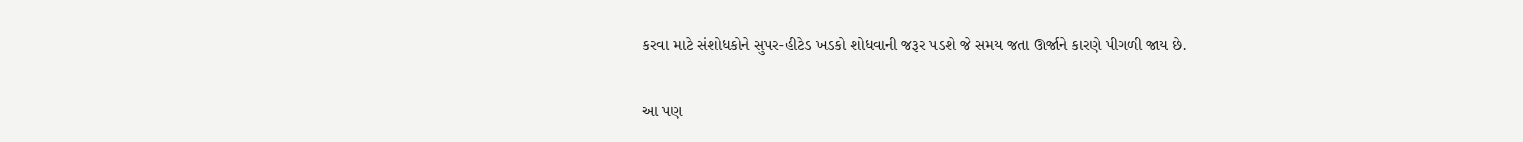કરવા માટે સંશોધકોને સુપર-હીટેડ ખડકો શોધવાની જરૂર પડશે જે સમય જતા ઊર્જાને કારણે પીગળી જાય છે.

આ પણ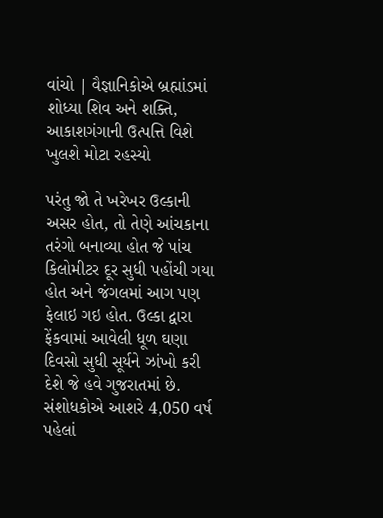વાંચો | વૈજ્ઞાનિકોએ બ્રહ્માંડમાં શોધ્યા શિવ અને શક્તિ, આકાશગંગાની ઉત્પત્તિ વિશે ખુલશે મોટા રહસ્યો

પરંતુ જો તે ખરેખર ઉલ્કાની અસર હોત, તો તેણે આંચકાના તરંગો બનાવ્યા હોત જે પાંચ કિલોમીટર દૂર સુધી પહોંચી ગયા હોત અને જંગલમાં આગ પણ ફેલાઇ ગઇ હોત. ઉલ્કા દ્વારા ફેંકવામાં આવેલી ધૂળ ઘણા દિવસો સુધી સૂર્યને ઝાંખો કરી દેશે જે હવે ગુજરાતમાં છે. સંશોધકોએ આશરે 4,050 વર્ષ પહેલાં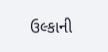ઉલ્કાની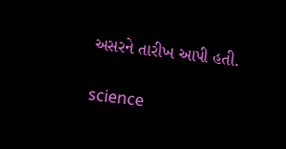અસરને તારીખ આપી હતી.

science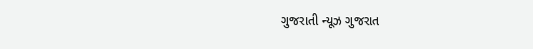ગુજરાતી ન્યૂઝ ગુજરાત